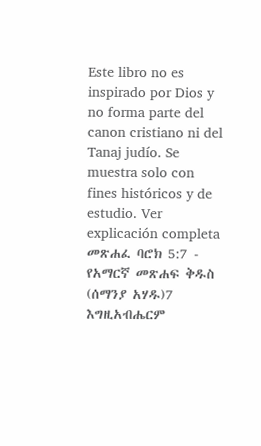Este libro no es inspirado por Dios y no forma parte del canon cristiano ni del Tanaj judío. Se muestra solo con fines históricos y de estudio. Ver explicación completa መጽሐፈ ባሮክ 5:7 - የአማርኛ መጽሐፍ ቅዱስ (ሰማንያ አሃዱ)7 እግዚአብሔርም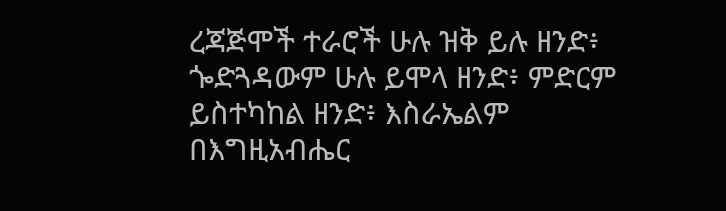ረጃጅሞች ተራሮች ሁሉ ዝቅ ይሉ ዘንድ፥ ጐድጓዳውም ሁሉ ይሞላ ዘንድ፥ ምድርም ይስተካከል ዘንድ፥ እስራኤልም በእግዚአብሔር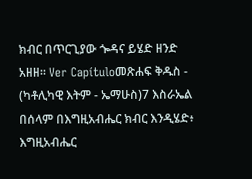ክብር በጥርጊያው ጐዳና ይሄድ ዘንድ አዘዘ። Ver Capítuloመጽሐፍ ቅዱስ - (ካቶሊካዊ እትም - ኤማሁስ)7 እስራኤል በሰላም በእግዚአብሔር ክብር እንዲሄድ፥ እግዚአብሔር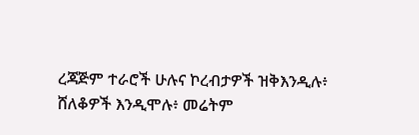ረጃጅም ተራሮች ሁሉና ኮረብታዎች ዝቅእንዲሉ፥ ሸለቆዎች እንዲሞሉ፥ መሬትም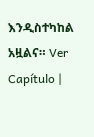እንዲስተካከል አዟልና። Ver Capítulo |